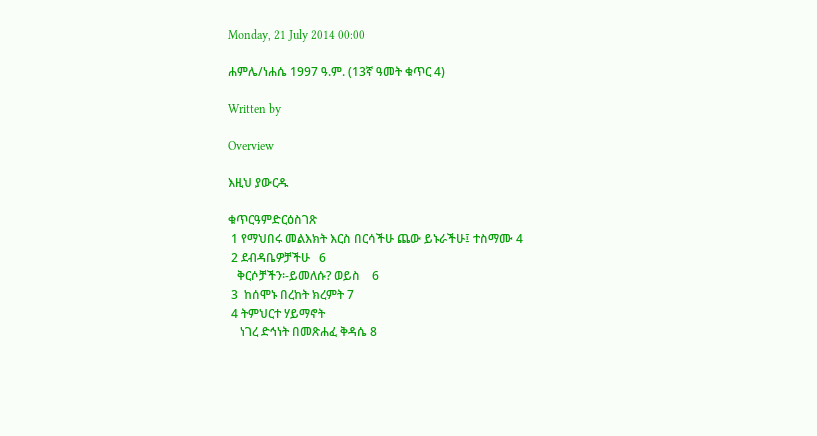Monday, 21 July 2014 00:00

ሐምሌ/ነሐሴ 1997 ዓ.ም. (13ኛ ዓመት ቁጥር 4)

Written by

Overview

እዚህ ያውርዱ

ቁጥርዓምድርዕስገጽ
 1 የማህበሩ መልእክት እርስ በርሳችሁ ጨው ይኑራችሁ፤ ተስማሙ 4
 2 ደብዳቤዎቻችሁ   6
   ቅርሶቻችን፡-ይመለሱ? ወይስ    6
 3  ከሰሞኑ በረከት ክረምት 7
 4 ትምህርተ ሃይማኖት
    ነገረ ድኅነት በመጽሐፈ ቅዳሴ 8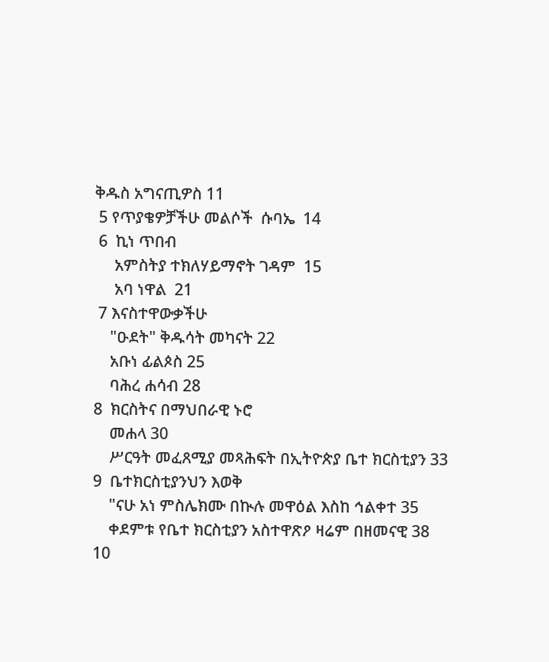ቅዱስ አግናጢዎስ 11
 5 የጥያቄዎቻችሁ መልሶች  ሱባኤ  14
 6  ኪነ ጥበብ
     አምስትያ ተክለሃይማኖት ገዳም  15
     አባ ነዋል  21
 7 እናስተዋውቃችሁ
    "ዑደት" ቅዱሳት መካናት 22
    አቡነ ፊልጶስ 25
    ባሕረ ሐሳብ 28
8  ክርስትና በማህበራዊ ኑሮ
    መሐላ 30
    ሥርዓት መፈጸሚያ መጻሕፍት በኢትዮጵያ ቤተ ክርስቲያን 33
9  ቤተክርስቲያንህን እወቅ
    "ናሁ አነ ምስሌክሙ በኲሉ መዋዕል እስከ ኅልቀተ 35
    ቀደምቱ የቤተ ክርስቲያን አስተዋጽዖ ዛሬም በዘመናዊ 38
10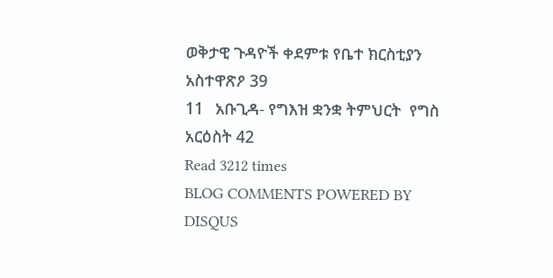ወቅታዊ ጉዳዮች ቀደምቱ የቤተ ክርስቲያን አስተዋጽዖ 39
11   አቡጊዳ- የግእዝ ቋንቋ ትምህርት  የግስ አርዕስት 42
Read 3212 times
BLOG COMMENTS POWERED BY DISQUS